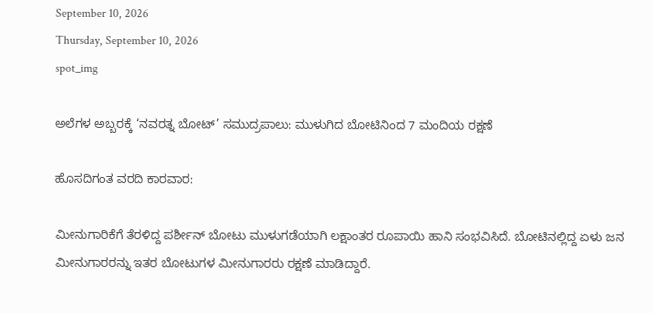September 10, 2026
Thursday, September 10, 2026
spot_img

ಅಲೆಗಳ ಅಬ್ಬರಕ್ಕೆ ‘ನವರತ್ನ ಬೋಟ್’ ಸಮುದ್ರಪಾಲು: ಮುಳುಗಿದ ಬೋಟಿನಿಂದ 7 ಮಂದಿಯ ರಕ್ಷಣೆ

ಹೊಸದಿಗಂತ ವರದಿ ಕಾರವಾರ:

ಮೀನುಗಾರಿಕೆಗೆ ತೆರಳಿದ್ದ ಪರ್ಶೀನ್ ಬೋಟು ಮುಳುಗಡೆಯಾಗಿ ಲಕ್ಷಾಂತರ ರೂಪಾಯಿ ಹಾನಿ ಸಂಭವಿಸಿದೆ. ಬೋಟಿನಲ್ಲಿದ್ದ ಏಳು ಜನ ಮೀನುಗಾರರನ್ನು ಇತರ ಬೋಟುಗಳ ಮೀನುಗಾರರು ರಕ್ಷಣೆ ಮಾಡಿದ್ದಾರೆ.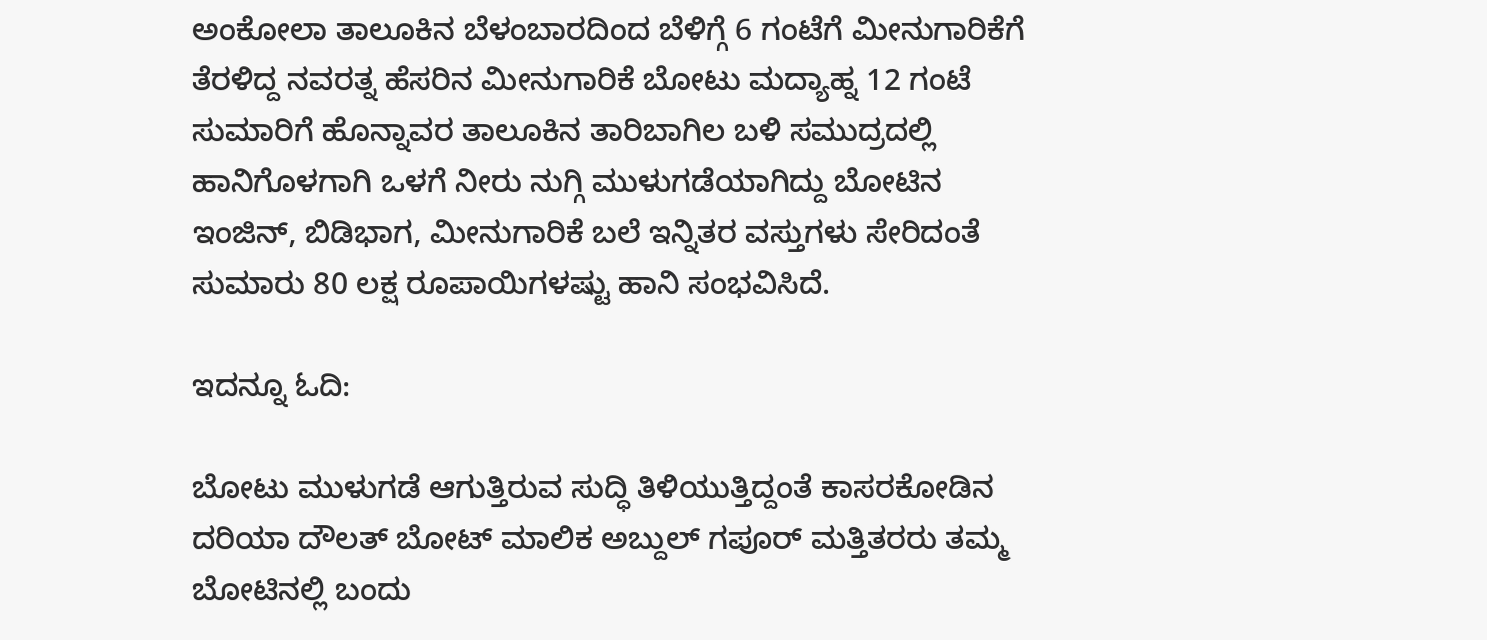ಅಂಕೋಲಾ ತಾಲೂಕಿನ ಬೆಳಂಬಾರದಿಂದ ಬೆಳಿಗ್ಗೆ 6 ಗಂಟೆಗೆ ಮೀನುಗಾರಿಕೆಗೆ ತೆರಳಿದ್ದ ನವರತ್ನ ಹೆಸರಿನ ಮೀನುಗಾರಿಕೆ ಬೋಟು ಮದ್ಯಾಹ್ನ 12 ಗಂಟೆ ಸುಮಾರಿಗೆ ಹೊನ್ನಾವರ ತಾಲೂಕಿನ ತಾರಿಬಾಗಿಲ ಬಳಿ ಸಮುದ್ರದಲ್ಲಿ ಹಾನಿಗೊಳಗಾಗಿ ಒಳಗೆ ನೀರು ನುಗ್ಗಿ ಮುಳುಗಡೆಯಾಗಿದ್ದು ಬೋಟಿನ ಇಂಜಿನ್, ಬಿಡಿಭಾಗ, ಮೀನುಗಾರಿಕೆ ಬಲೆ ಇನ್ನಿತರ ವಸ್ತುಗಳು ಸೇರಿದಂತೆ ಸುಮಾರು 80 ಲಕ್ಷ ರೂಪಾಯಿಗಳಷ್ಟು ಹಾನಿ ಸಂಭವಿಸಿದೆ.

ಇದನ್ನೂ ಓದಿ:

ಬೋಟು ಮುಳುಗಡೆ ಆಗುತ್ತಿರುವ ಸುದ್ಧಿ ತಿಳಿಯುತ್ತಿದ್ದಂತೆ ಕಾಸರಕೋಡಿನ ದರಿಯಾ ದೌಲತ್ ಬೋಟ್ ಮಾಲಿಕ ಅಬ್ದುಲ್ ಗಪೂರ್ ಮತ್ತಿತರರು ತಮ್ಮ ಬೋಟಿನಲ್ಲಿ ಬಂದು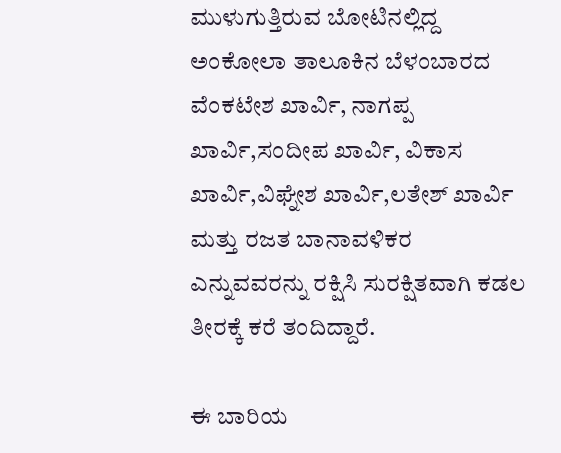ಮುಳುಗುತ್ತಿರುವ ಬೋಟಿನಲ್ಲಿದ್ದ ಅಂಕೋಲಾ ತಾಲೂಕಿನ ಬೆಳಂಬಾರದ ವೆಂಕಟೇಶ ಖಾರ್ವಿ, ನಾಗಪ್ಪ ಖಾರ್ವಿ,ಸಂದೀಪ ಖಾರ್ವಿ, ವಿಕಾಸ ಖಾರ್ವಿ,ವಿಘ್ನೇಶ ಖಾರ್ವಿ,ಲತೇಶ್ ಖಾರ್ವಿ ಮತ್ತು ರಜತ ಬಾನಾವಳಿಕರ ಎನ್ನುವವರನ್ನು ರಕ್ಷಿಸಿ ಸುರಕ್ಷಿತವಾಗಿ ಕಡಲ ತೀರಕ್ಕೆ ಕರೆ ತಂದಿದ್ದಾರೆ.

ಈ ಬಾರಿಯ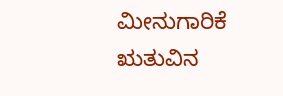ಮೀನುಗಾರಿಕೆ ಋತುವಿನ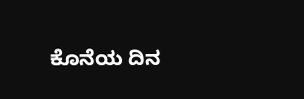ಕೊನೆಯ ದಿನ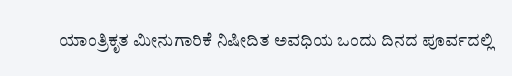ಯಾಂತ್ರಿಕೃತ ಮೀನುಗಾರಿಕೆ ನಿಷೀದಿತ ಅವಧಿಯ ಒಂದು ದಿನದ ಪೂರ್ವದಲ್ಲಿ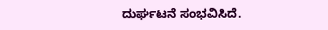ದುರ್ಘಟನೆ ಸಂಭವಿಸಿದೆ.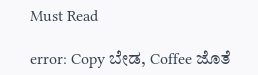Must Read

error: Copy ಬೇಡ, Coffee ಜೊತೆ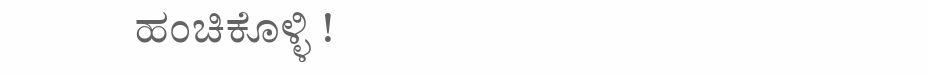ಹಂಚಿಕೊಳ್ಳಿ !